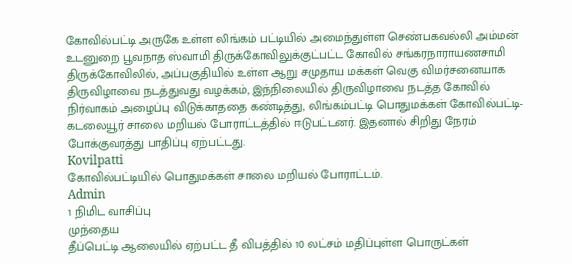கோவில்பட்டி அருகே உள்ள லிங்கம் பட்டியில் அமைந்துள்ள செண்பகவல்லி அம்மன் உடனுறை பூவநாத ஸ்வாமி திருக்கோவிலுக்குட்பட்ட கோவில் சங்கரநாராயணசாமி திருக்கோவிலில், அப்பகுதியில் உள்ள ஆறு சமுதாய மக்கள் வெகு விமர்சனையாக திருவிழாவை நடத்துவது வழக்கம், இந்நிலையில் திருவிழாவை நடத்த கோவில் நிர்வாகம் அழைப்பு விடுக்காததை கண்டித்து, லிங்கம்பட்டி பொதுமக்கள் கோவில்பட்டி- கடலையூர் சாலை மறியல் போராட்டத்தில் ஈடுபட்டனர். இதனால் சிறிது நேரம் போக்குவரத்து பாதிப்பு ஏற்பட்டது.
Kovilpatti
கோவில்பட்டியில் பொதுமக்கள் சாலை மறியல் போராட்டம்.
Admin
1 நிமிட வாசிப்பு
முந்தைய
தீப்பெட்டி ஆலையில் ஏற்பட்ட தீ விபத்தில் 10 லட்சம் மதிப்புள்ள பொருட்கள்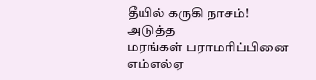தீயில் கருகி நாசம்!
அடுத்த
மரங்கள் பராமரிப்பினை எம்எல்ஏ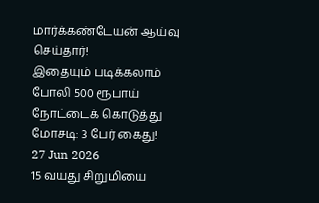மார்க்கண்டேயன் ஆய்வு செய்தார்!
இதையும் படிக்கலாம்
போலி 500 ரூபாய் நோட்டைக் கொடுத்து மோசடி: 3 பேர் கைது!
27 Jun 2026
15 வயது சிறுமியை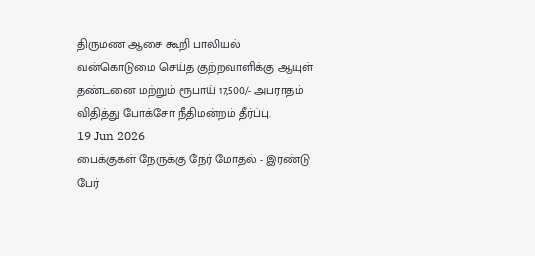திருமண ஆசை கூறி பாலியல் வன்கொடுமை செய்த குற்றவாளிக்கு ஆயுள் தண்டனை மற்றும் ரூபாய் 17,500/- அபராதம் விதித்து போக்சோ நீதிமன்றம் தீர்ப்பு.
19 Jun 2026
பைக்குகள் நேருக்கு நேர் மோதல் - இரண்டு பேர்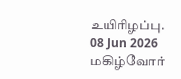உயிரிழப்பு.
08 Jun 2026
மகிழ்வோர்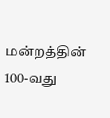மன்றத்தின் 100-வது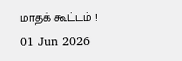மாதக் கூட்டம் !
01 Jun 2026